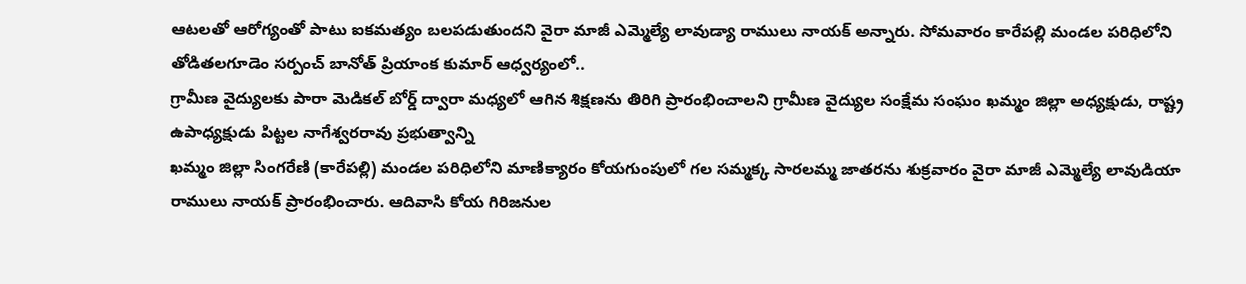ఆటలతో ఆరోగ్యంతో పాటు ఐకమత్యం బలపడుతుందని వైరా మాజీ ఎమ్మెల్యే లావుడ్యా రాములు నాయక్ అన్నారు. సోమవారం కారేపల్లి మండల పరిధిలోని తోడితలగూడెం సర్పంచ్ బానోత్ ప్రియాంక కుమార్ ఆధ్వర్యంలో..
గ్రామీణ వైద్యులకు పారా మెడికల్ బోర్డ్ ద్వారా మధ్యలో ఆగిన శిక్షణను తిరిగి ప్రారంభించాలని గ్రామీణ వైద్యుల సంక్షేమ సంఘం ఖమ్మం జిల్లా అధ్యక్షుడు, రాష్ట్ర ఉపాధ్యక్షుడు పిట్టల నాగేశ్వరరావు ప్రభుత్వాన్ని
ఖమ్మం జిల్లా సింగరేణి (కారేపల్లి) మండల పరిధిలోని మాణిక్యారం కోయగుంపులో గల సమ్మక్క సారలమ్మ జాతరను శుక్రవారం వైరా మాజీ ఎమ్మెల్యే లావుడియా రాములు నాయక్ ప్రారంభించారు. ఆదివాసి కోయ గిరిజనుల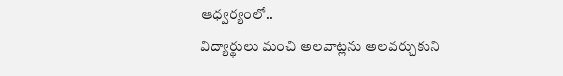ఆధ్వర్యంలో..
విద్యార్థులు మంచి అలవాట్లను అలవర్చుకుని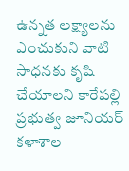ఉన్నత లక్ష్యాలను ఎంచుకుని వాటి సాధనకు కృషి చేయాలని కారేపల్లి ప్రభుత్వ జూనియర్ కళాశాల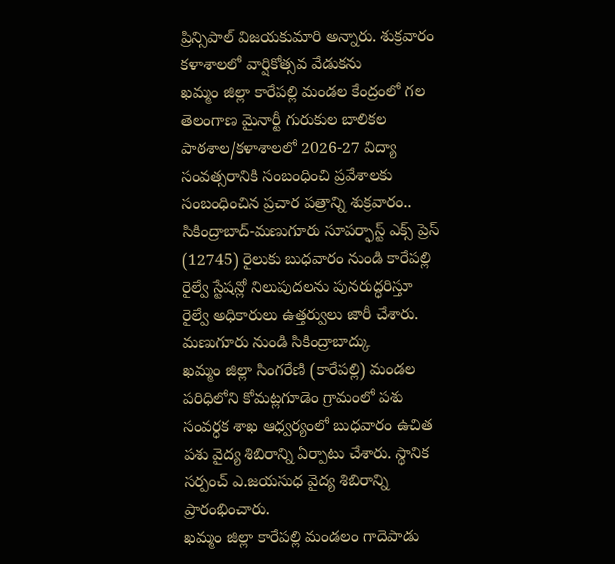ప్రిన్సిపాల్ విజయకుమారి అన్నారు. శుక్రవారం కళాశాలలో వార్షికోత్సవ వేడుకను
ఖమ్మం జిల్లా కారేపల్లి మండల కేంద్రంలో గల తెలంగాణ మైనార్టీ గురుకుల బాలికల పాఠశాల/కళాశాలలో 2026-27 విద్యా సంవత్సరానికి సంబంధించి ప్రవేశాలకు సంబంధించిన ప్రచార పత్రాన్ని శుక్రవారం..
సికింద్రాబాద్-మణుగూరు సూపర్ఫాస్ట్ ఎక్స్ ప్రెస్ (12745) రైలుకు బుధవారం నుండి కారేపల్లి రైల్వే స్టేషన్లో నిలుపుదలను పునరుద్ధరిస్తూ రైల్వే అధికారులు ఉత్తర్వులు జారీ చేశారు. మణుగూరు నుండి సికింద్రాబాద్కు
ఖమ్మం జిల్లా సింగరేణి (కారేపల్లి) మండల పరిధిలోని కోమట్లగూడెం గ్రామంలో పశు సంవర్ధక శాఖ ఆధ్వర్యంలో బుధవారం ఉచిత పశు వైద్య శిబిరాన్ని ఏర్పాటు చేశారు. స్థానిక సర్పంచ్ ఎ.జయసుధ వైద్య శిబిరాన్ని ప్రారంభించారు.
ఖమ్మం జిల్లా కారేపల్లి మండలం గాదెపాడు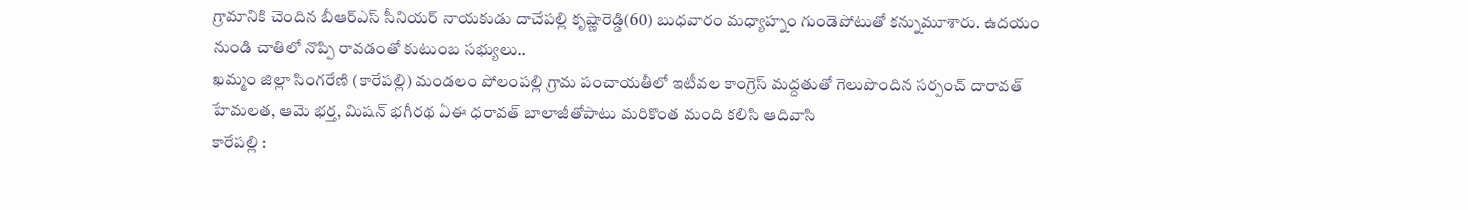గ్రామానికి చెందిన బీఆర్ఎస్ సీనియర్ నాయకుడు దాచేపల్లి కృష్ణారెడ్డి(60) బుధవారం మధ్యాహ్నం గుండెపోటుతో కన్నుమూశారు. ఉదయం నుండి చాతిలో నొప్పి రావడంతో కుటుంబ సభ్యులు..
ఖమ్మం జిల్లా సింగరేణి (కారేపల్లి) మండలం పోలంపల్లి గ్రామ పంచాయతీలో ఇటీవల కాంగ్రెస్ మద్దతుతో గెలుపొందిన సర్పంచ్ దారావత్ హేమలత, ఆమె భర్త, మిషన్ భగీరథ ఏఈ ధరావత్ బాలాజీతోపాటు మరికొంత మంది కలిసి ఆదివాసి
కారేపల్లి :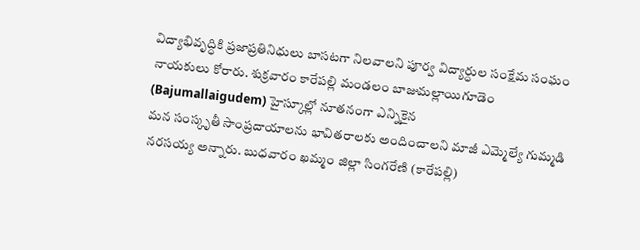విద్యాభివృద్ధికి ప్రజాప్రతినిధులు బాసటగా నిలవాలని పూర్వ విద్యార్ధుల సంక్షేమ సంఘం నాయకులు కోరారు. శుక్రవారం కారేపల్లి మండలం బాజుమల్లాయిగూడెం (Bajumallaigudem) హైస్కూల్లో నూతనంగా ఎన్నికైన
మన సంస్కృతీ సాంప్రదాయాలను భావితరాలకు అందించాలని మాజీ ఎమ్మెల్యే గుమ్మడి నరసయ్య అన్నారు. బుధవారం ఖమ్మం జిల్లా సింగరేణి (కారేపల్లి)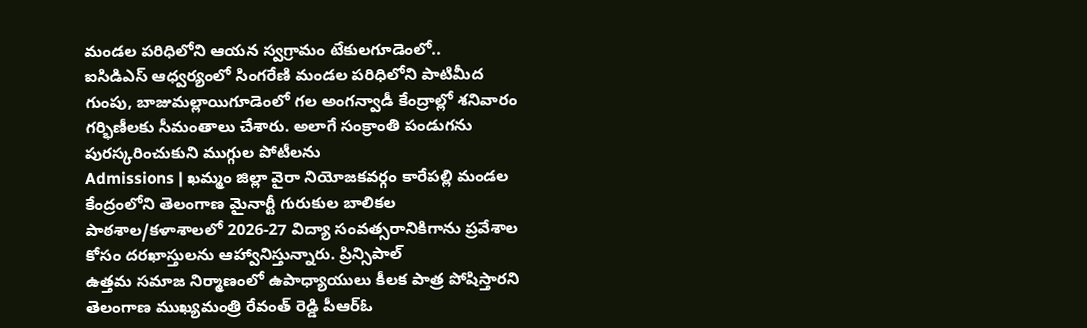మండల పరిధిలోని ఆయన స్వగ్రామం టేకులగూడెంలో..
ఐసిడిఎస్ ఆధ్వర్యంలో సింగరేణి మండల పరిధిలోని పాటిమీద గుంపు, బాజుమల్లాయిగూడెంలో గల అంగన్వాడీ కేంద్రాల్లో శనివారం గర్భిణీలకు సీమంతాలు చేశారు. అలాగే సంక్రాంతి పండుగను పురస్కరించుకుని ముగ్గుల పోటీలను
Admissions | ఖమ్మం జిల్లా వైరా నియోజకవర్గం కారేపల్లి మండల కేంద్రంలోని తెలంగాణ మైనార్టీ గురుకుల బాలికల పాఠశాల/కళాశాలలో 2026-27 విద్యా సంవత్సరానికిగాను ప్రవేశాల కోసం దరఖాస్తులను ఆహ్వానిస్తున్నారు. ప్రిన్సిపాల్
ఉత్తమ సమాజ నిర్మాణంలో ఉపాధ్యాయులు కీలక పాత్ర పోషిస్తారని తెలంగాణ ముఖ్యమంత్రి రేవంత్ రెడ్డి పీఆర్ఓ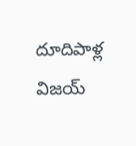దూదిపాళ్ల విజయ్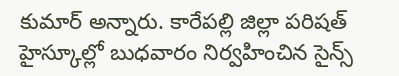కుమార్ అన్నారు. కారేపల్లి జిల్లా పరిషత్ హైస్కూల్లో బుధవారం నిర్వహించిన సైన్స్